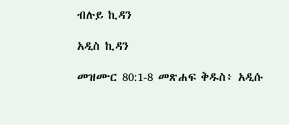ብሉይ ኪዳን

አዲስ ኪዳን

መዝሙር 80:1-8 መጽሐፍ ቅዱስ፥ አዲሱ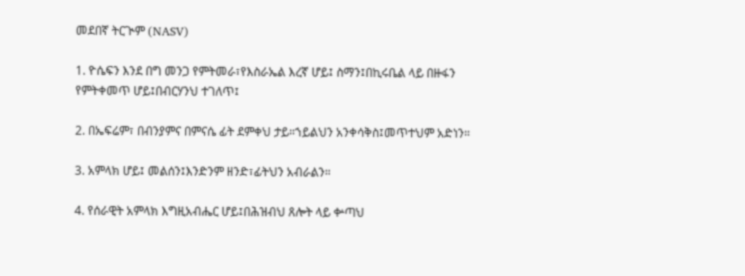መደበኛ ትርጒም (NASV)

1. ዮሴፍን እንደ በግ መንጋ የምትመራ፣የእስራኤል እረኛ ሆይ፤ ስማን፤በኪሩቤል ላይ በዙፋን የምትቀመጥ ሆይ፤በብርሃንህ ተገለጥ፤

2. በኤፍሬም፣ በብንያምና በምናሴ ፊት ደምቀህ ታይ።ኀይልህን አንቀሳቅስ፤መጥተህም አድነን።

3. አምላክ ሆይ፤ መልሰን፤እንድንም ዘንድ፣ፊትህን አብራልን።

4. የሰራዊት አምላክ እግዚአብሔር ሆይ፤በሕዝብህ ጸሎት ላይ ቍጣህ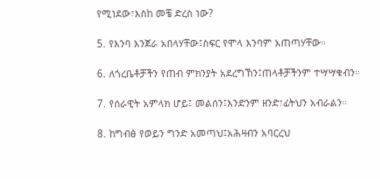የሚነደው፣እስከ መቼ ድረስ ነው?

5. የእንባ እንጀራ አበላሃቸው፤ስፍር የሞላ እንባም አጠጣሃቸው።

6. ለጎረቤቶቻችን የጠብ ምክንያት አደረግኸን፤ጠላቶቻችንም ተሣሣቁብን።

7. የሰራዊት አምላክ ሆይ፤ መልሰን፤እንድንም ዘንድ፣ፊትህን አብራልን።

8. ከግብፅ የወይን ግንድ አመጣህ፤አሕዛብን አባርረህ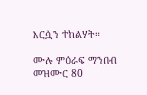እርሷን ተከልሃት።

ሙሉ ምዕራፍ ማንበብ መዝሙር 80